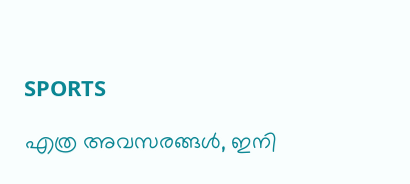SPORTS

എത്ര അവസരങ്ങൾ, ഇനി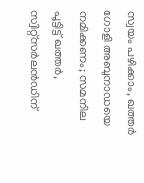സ്വയം പഴിക്കാം, ഖത്തർ ഗോളി അബുനാഡയെ നമിക്കണം; സമനില പൂട്ടിട്ട് ഖത്തർ, സ്വിറ്റ്സര്‍ലൻഡിന്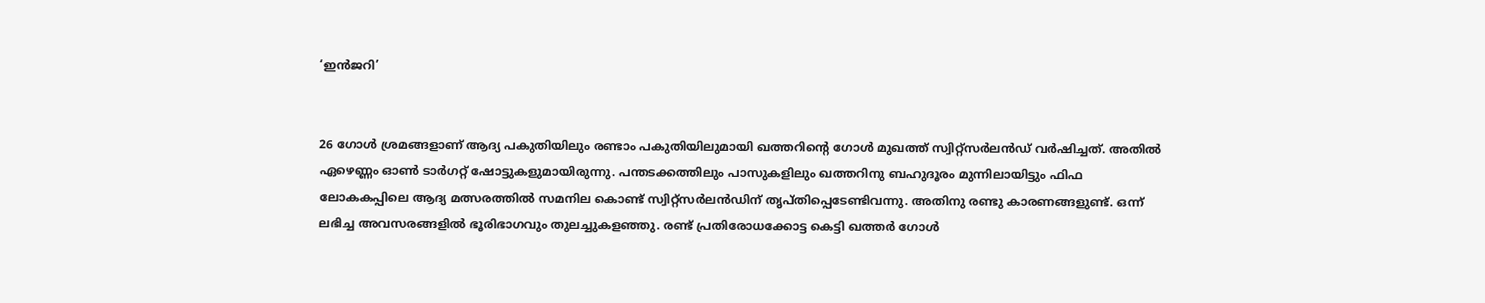‘ഇൻജറി’


26 ഗോള്‍ ശ്രമങ്ങളാണ് ആദ്യ പകുതിയിലും രണ്ടാം പകുതിയിലുമായി ഖത്തറിന്റെ ഗോൾ മുഖത്ത് സ്വിറ്റ്സർലൻഡ് വർഷിച്ചത്. അതിൽ ഏഴെണ്ണം ഓൺ ടാർഗറ്റ് ഷോട്ടുകളുമായിരുന്നു. പന്തടക്കത്തിലും പാസുകളിലും ഖത്തറിനു ബഹുദൂരം മുന്നിലായിട്ടും ഫിഫ ലോകകപ്പിലെ ആദ്യ മത്സരത്തിൽ സമനില കൊണ്ട് സ്വിറ്റ്സർലൻഡിന് തൃപ്തിപ്പെടേണ്ടിവന്നു. അതിനു രണ്ടു കാരണങ്ങളുണ്ട്. ഒന്ന് ലഭിച്ച അവസരങ്ങളിൽ ഭൂരിഭാഗവും തുലച്ചുകളഞ്ഞു. രണ്ട് പ്രതിരോധക്കോട്ട കെട്ടി ഖത്തർ ഗോൾ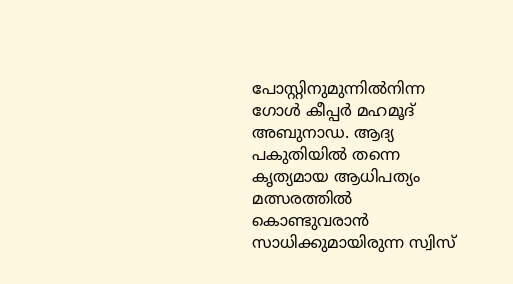പോസ്റ്റിനുമുന്നിൽനിന്ന ഗോൾ കീപ്പർ മഹമൂദ് അബുനാഡ. ആദ്യ പകുതിയിൽ തന്നെ കൃത്യമായ ആധിപത്യം മത്സരത്തിൽ കൊണ്ടുവരാൻ സാധിക്കുമായിരുന്ന സ്വിസ്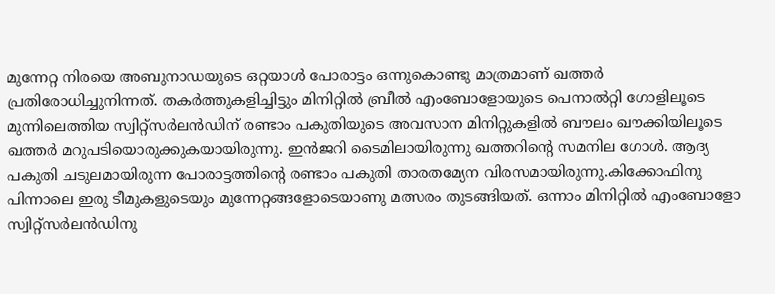മുന്നേറ്റ നിരയെ അബുനാഡയുടെ ഒറ്റയാൾ പോരാട്ടം ഒന്നുകൊണ്ടു മാത്രമാണ് ഖത്തർ പ്രതിരോധിച്ചുനിന്നത്. തകര്‍ത്തുകളിച്ചിട്ടും മിനിറ്റിൽ ബ്രീല്‍ എംബോളോയുടെ പെനാൽറ്റി ഗോളിലൂടെ മുന്നിലെത്തിയ സ്വിറ്റ്സർലൻഡിന് രണ്ടാം പകുതിയുടെ അവസാന മിനിറ്റുകളിൽ ബൗലം ഖൗക്കിയിലൂടെ ഖത്തർ മറുപടിയൊരുക്കുകയായിരുന്നു. ഇന്‍ജറി ടൈമിലായിരുന്നു ഖത്തറിന്റെ സമനില ഗോൾ. ആദ്യ പകുതി ചടുലമായിരുന്ന പോരാട്ടത്തിന്റെ രണ്ടാം പകുതി താരതമ്യേന വിരസമായിരുന്നു.കിക്കോഫിനു പിന്നാലെ ഇരു ടീമുകളുടെയും മുന്നേറ്റങ്ങളോടെയാണു മത്സരം തുടങ്ങിയത്. ഒന്നാം മിനിറ്റിൽ എംബോളോ സ്വിറ്റ്സർലൻഡിനു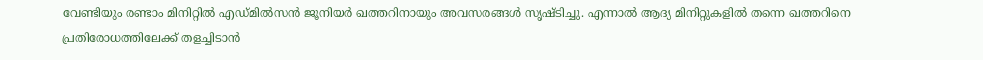വേണ്ടിയും രണ്ടാം മിനിറ്റിൽ എഡ്മിൽസൻ ജൂനിയർ ഖത്തറിനായും അവസരങ്ങൾ സൃഷ്ടിച്ചു. എന്നാൽ ആദ്യ മിനിറ്റുകളിൽ തന്നെ ഖത്തറിനെ പ്രതിരോധത്തിലേക്ക് തളച്ചിടാൻ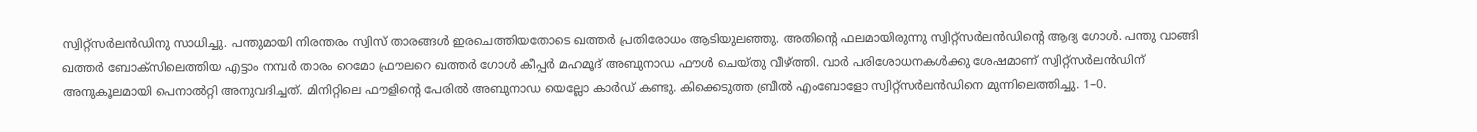സ്വിറ്റ്സർലൻഡിനു സാധിച്ചു. പന്തുമായി നിരന്തരം സ്വിസ് താരങ്ങൾ ഇരചെത്തിയതോടെ ഖത്തർ പ്രതിരോധം ആടിയുലഞ്ഞു. അതിന്റെ ഫലമായിരുന്നു സ്വിറ്റ്സർലൻഡിന്റെ ആദ്യ ഗോൾ. പന്തു വാങ്ങി ഖത്തർ ബോക്സിലെത്തിയ എട്ടാം നമ്പർ താരം റെമോ ഫ്രൗലറെ ഖത്തർ ഗോൾ കീപ്പർ മഹമൂദ് അബുനാഡ‍ ഫൗൾ ചെയ്തു വീഴ്ത്തി. വാർ പരിശോധനകൾക്കു ശേഷമാണ് സ്വിറ്റ്സർലൻഡിന് അനുകൂലമായി പെനാൽറ്റി അനുവദിച്ചത്. മിനിറ്റിലെ ഫൗളിന്റെ പേരിൽ അബുനാഡ യെല്ലോ കാർഡ് കണ്ടു. കിക്കെടുത്ത ബ്രീൽ എംബോളോ സ്വിറ്റ്സർലൻഡിനെ മുന്നിലെത്തിച്ചു. 1–0.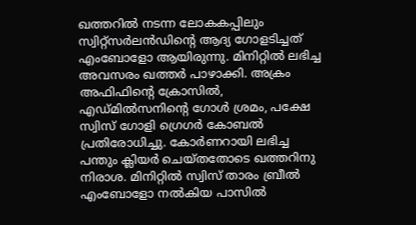ഖത്തറിൽ നടന്ന ലോകകപ്പിലും സ്വിറ്റ്സർലൻഡിന്റെ ആദ്യ ഗോളടിച്ചത് എംബോളോ ആയിരുന്നു. മിനിറ്റിൽ ലഭിച്ച അവസരം ഖത്തർ പാഴാക്കി. അക്രം അഫിഫിന്റെ ക്രോസിൽ, എ‍ഡ്മിൽസനിന്റെ ഗോൾ ശ്രമം, പക്ഷേ സ്വിസ് ഗോളി ഗ്രെഗർ കോബൽ പ്രതിരോധിച്ചു. കോർണറായി ലഭിച്ച പന്തും ക്ലിയർ ചെയ്തതോടെ ഖത്തറിനു നിരാശ. മിനിറ്റിൽ സ്വിസ് താരം ബ്രീല്‍ എംബോളോ നൽകിയ പാസില്‍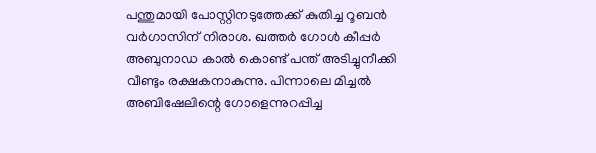പന്തുമായി പോസ്റ്റിനടുത്തേക്ക് കുതിച്ച റൂബൻ വർഗാസിന് നിരാശ. ഖത്തർ ഗോൾ കീപ്പർ അബുനാഡ കാൽ കൊണ്ട് പന്ത് അടിച്ചുനീക്കി വീണ്ടും രക്ഷകനാകുന്നു. പിന്നാലെ മിച്ചൽ അബിഷേലിന്റെ ഗോളെന്നുറപ്പിച്ച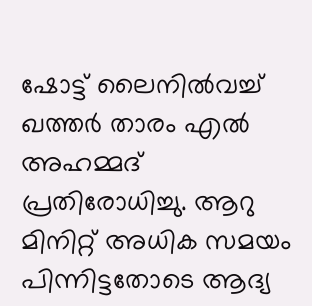ഷോട്ട് ലൈനിൽവച്ച് ഖത്തർ താരം എൽ അഹമ്മദ് പ്രതിരോധിച്ചു. ആറു മിനിറ്റ് അധിക സമയം പിന്നിട്ടതോടെ ആദ്യ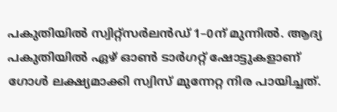പകുതിയിൽ സ്വിറ്റ്സർലൻഡ് 1–0ന് മുന്നിൽ. ആദ്യ പകുതിയിൽ ഏഴ് ഓൺ ടാർഗറ്റ് ഷോട്ടുകളാണ് ഗോൾ ലക്ഷ്യമാക്കി സ്വിസ് മുന്നേറ്റ നിര പായിച്ചത്.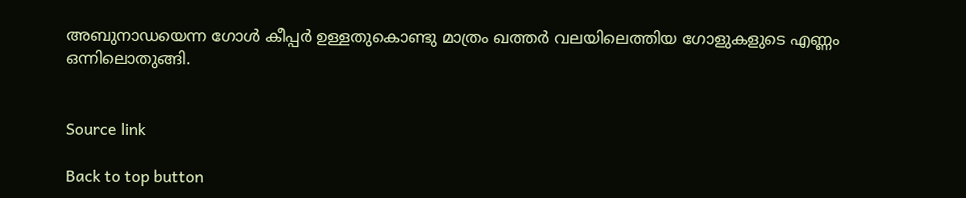അബുനാഡയെന്ന ഗോൾ കീപ്പർ ഉള്ളതുകൊണ്ടു മാത്രം ഖത്തർ വലയിലെത്തിയ ഗോളുകളുടെ എണ്ണം ഒന്നിലൊതുങ്ങി.


Source link

Back to top button